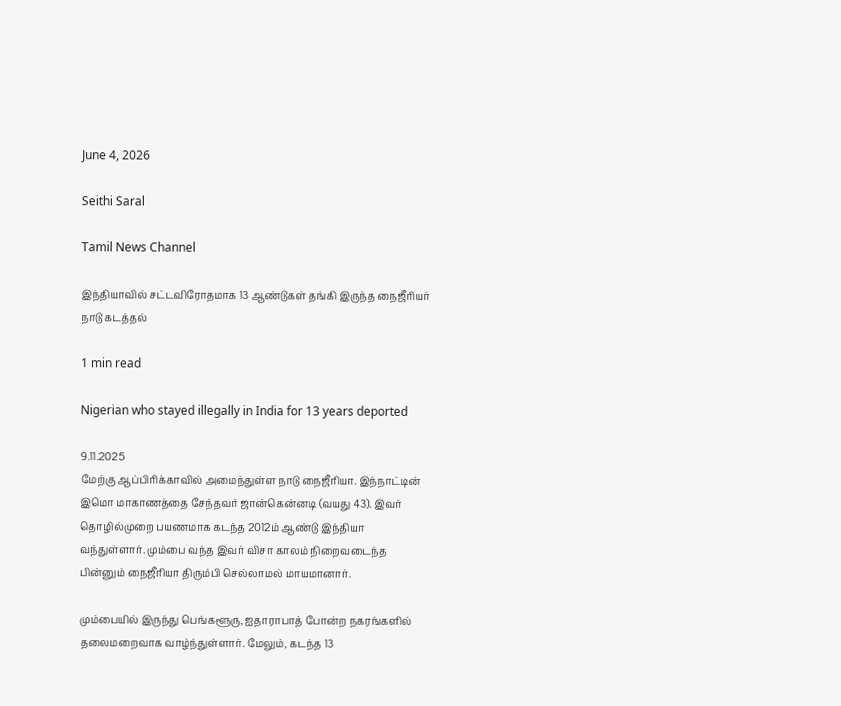June 4, 2026

Seithi Saral

Tamil News Channel

இந்தியாவில் சட்டவிரோதமாக 13 ஆண்டுகள் தங்கி இருந்த நைஜீரியர் நாடு கடத்தல்

1 min read

Nigerian who stayed illegally in India for 13 years deported

9.11.2025
மேற்கு ஆப்பிரிக்காவில் அமைந்துள்ள நாடு நைஜீரியா. இந்நாட்டின் இமொ மாகாணத்தை சேந்தவர் ஜான்கென்னடி (வயது 43). இவர் தொழில்முறை பயணமாக கடந்த 2012ம் ஆண்டு இந்தியா வந்துள்ளார். மும்பை வந்த இவர் விசா காலம் நிறைவடைந்த பின்னும் நைஜீரியா திரும்பி செல்லாமல் மாயமானார்.

மும்பையில் இருந்து பெங்களூரு, ஐதாராபாத் போன்ற நகரங்களில் தலைமறைவாக வாழ்ந்துள்ளார். மேலும், கடந்த 13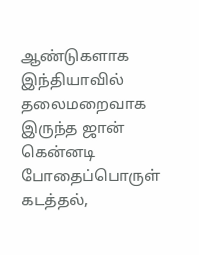ஆண்டுகளாக இந்தியாவில் தலைமறைவாக இருந்த ஜான் கென்னடி போதைப்பொருள் கடத்தல்,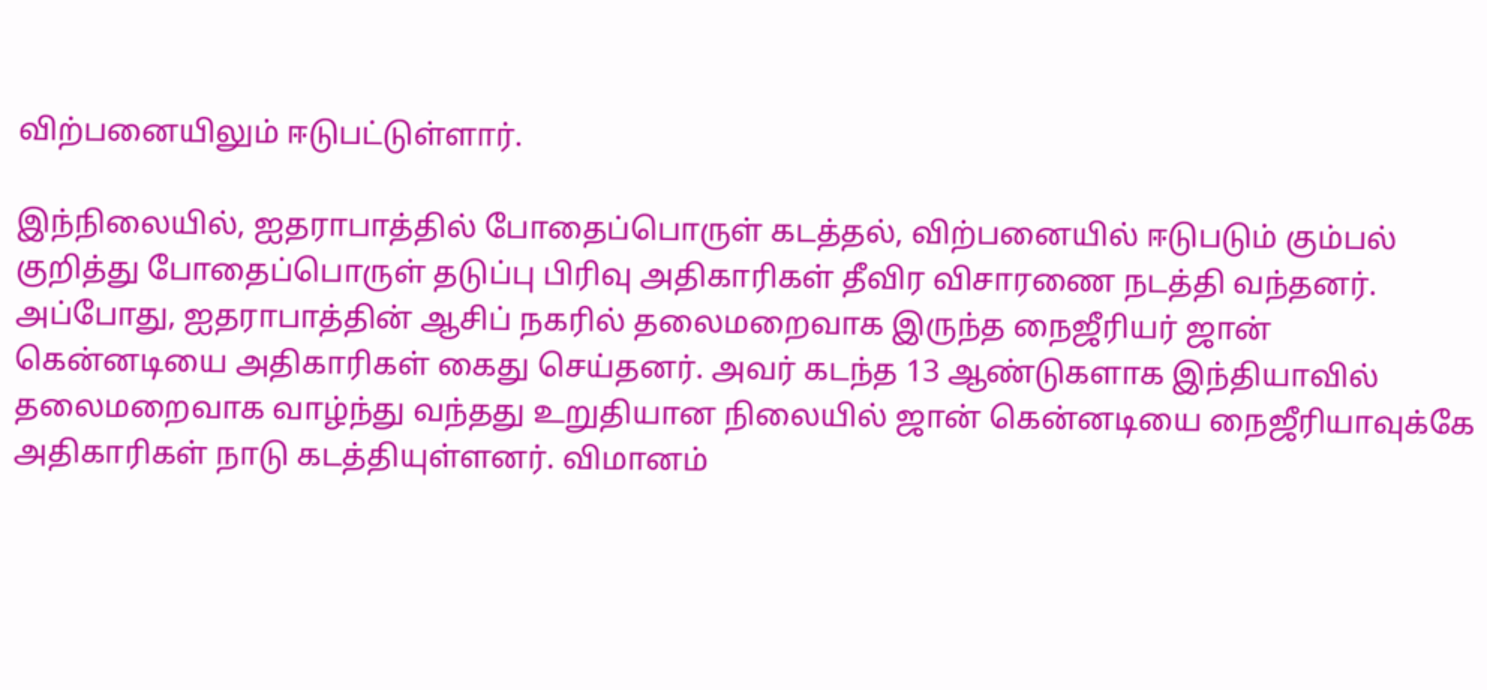விற்பனையிலும் ஈடுபட்டுள்ளார்.

இந்நிலையில், ஐதராபாத்தில் போதைப்பொருள் கடத்தல், விற்பனையில் ஈடுபடும் கும்பல் குறித்து போதைப்பொருள் தடுப்பு பிரிவு அதிகாரிகள் தீவிர விசாரணை நடத்தி வந்தனர். அப்போது, ஐதராபாத்தின் ஆசிப் நகரில் தலைமறைவாக இருந்த நைஜீரியர் ஜான் கென்னடியை அதிகாரிகள் கைது செய்தனர். அவர் கடந்த 13 ஆண்டுகளாக இந்தியாவில் தலைமறைவாக வாழ்ந்து வந்தது உறுதியான நிலையில் ஜான் கென்னடியை நைஜீரியாவுக்கே அதிகாரிகள் நாடு கடத்தியுள்ளனர். விமானம்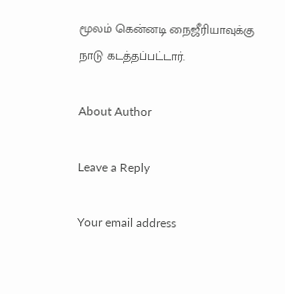மூலம் கென்னடி நைஜீரியாவுக்கு நாடு கடத்தப்பட்டார்.

About Author

Leave a Reply

Your email address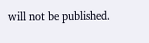will not be published.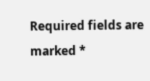Required fields are marked *